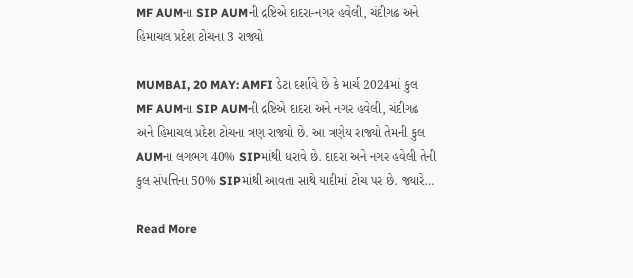MF AUMના SIP AUMની દ્રષ્ટિએ દાદરા-નગર હવેલી, ચંદીગઢ અને હિમાચલ પ્રદેશ ટોચના 3 રાજ્યો

MUMBAI, 20 MAY: AMFI ડેટા દર્શાવે છે કે માર્ચ 2024માં કુલ MF AUMના SIP AUMની દ્રષ્ટિએ દાદરા અને નગર હવેલી, ચંદીગઢ અને હિમાચલ પ્રદેશ ટોચના ત્રણ રાજ્યો છે. આ ત્રણેય રાજ્યો તેમની કુલ AUMના લગભગ 40% SIPમાંથી ધરાવે છે. દાદરા અને નગર હવેલી તેની કુલ સંપત્તિના 50% SIPમાંથી આવતા સાથે યાદીમાં ટોચ પર છે. જ્યારે…

Read More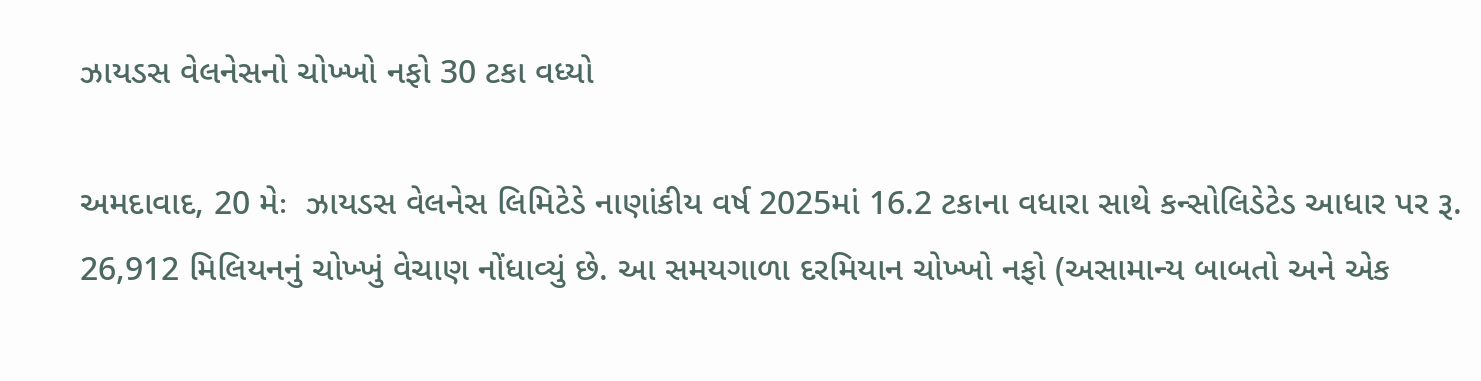ઝાયડસ વેલનેસનો ચોખ્ખો નફો 30 ટકા વધ્યો

અમદાવાદ, 20 મેઃ  ઝાયડસ વેલનેસ લિમિટેડે નાણાંકીય વર્ષ 2025માં 16.2 ટકાના વધારા સાથે કન્સોલિડેટેડ આધાર પર રૂ. 26,912 મિલિયનનું ચોખ્ખું વેચાણ નોંધાવ્યું છે. આ સમયગાળા દરમિયાન ચોખ્ખો નફો (અસામાન્ય બાબતો અને એક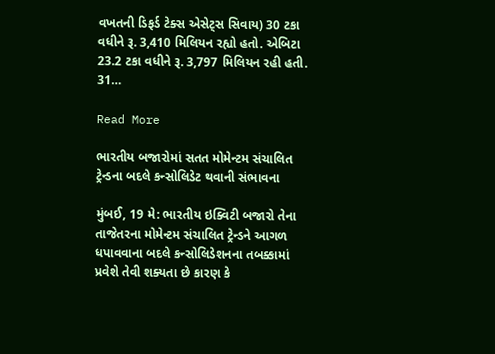વખતની ડિફર્ડ ટેક્સ એસેટ્સ સિવાય) 30 ટકા વધીને રૂ. 3,410 મિલિયન રહ્યો હતો. એબિટા 23.2 ટકા વધીને રૂ. 3,797 મિલિયન રહી હતી. 31…

Read More

ભારતીય બજારોમાં સતત મોમેન્ટમ સંચાલિત ટ્રેન્ડના બદલે કન્સોલિડેટ થવાની સંભાવના

મુંબઈ, 19 મે: ભારતીય ઇક્વિટી બજારો તેના તાજેતરના મોમેન્ટમ સંચાલિત ટ્રેન્ડને આગળ ધપાવવાના બદલે કન્સોલિડેશનના તબક્કામાં પ્રવેશે તેવી શક્યતા છે કારણ કે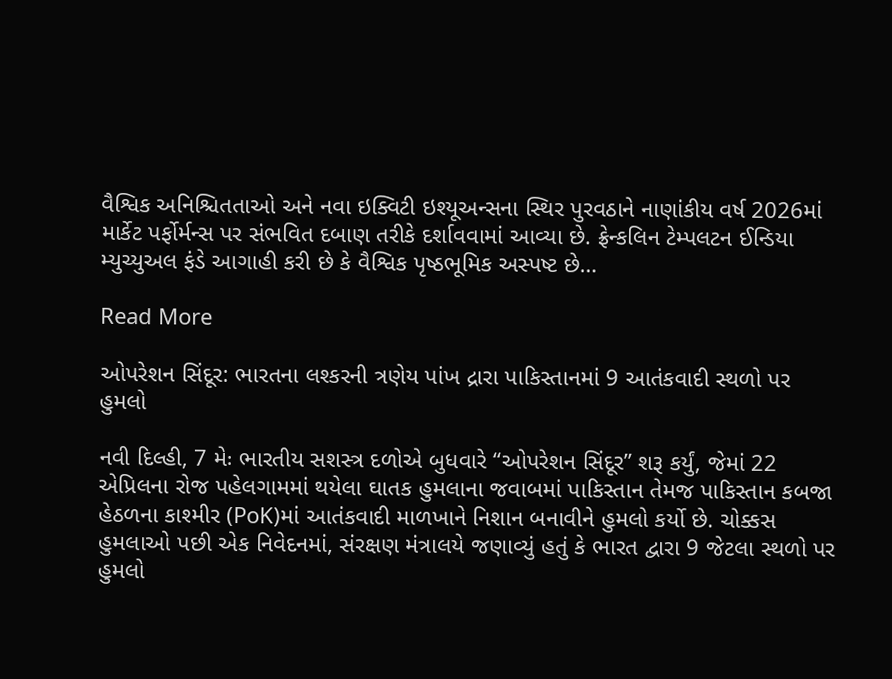વૈશ્વિક અનિશ્ચિતતાઓ અને નવા ઇક્વિટી ઇશ્યૂઅન્સના સ્થિર પુરવઠાને નાણાંકીય વર્ષ 2026માં માર્કેટ પર્ફોર્મન્સ પર સંભવિત દબાણ તરીકે દર્શાવવામાં આવ્યા છે. ફ્રેન્કલિન ટેમ્પલટન ઈન્ડિયા મ્યુચ્યુઅલ ફંડે આગાહી કરી છે કે વૈશ્વિક પૃષ્ઠભૂમિક અસ્પષ્ટ છે…

Read More

ઓપરેશન સિંદૂર: ભારતના લશ્કરની ત્રણેય પાંખ દ્રારા પાકિસ્તાનમાં 9 આતંકવાદી સ્થળો પર હુમલો

નવી દિલ્હી, 7 મેઃ ભારતીય સશસ્ત્ર દળોએ બુધવારે “ઓપરેશન સિંદૂર” શરૂ કર્યું, જેમાં 22 એપ્રિલના રોજ પહેલગામમાં થયેલા ઘાતક હુમલાના જવાબમાં પાકિસ્તાન તેમજ પાકિસ્તાન કબજા હેઠળના કાશ્મીર (PoK)માં આતંકવાદી માળખાને નિશાન બનાવીને હુમલો કર્યો છે. ચોક્કસ હુમલાઓ પછી એક નિવેદનમાં, સંરક્ષણ મંત્રાલયે જણાવ્યું હતું કે ભારત દ્વારા 9 જેટલા સ્થળો પર હુમલો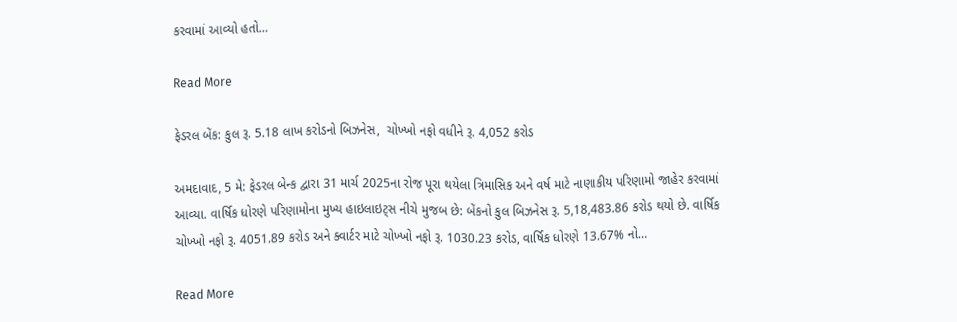કરવામાં આવ્યો હતો…

Read More

ફેડરલ બેંક: કુલ રૂ. 5.18 લાખ કરોડનો બિઝનેસ,  ચોખ્ખો નફો વધીને રૂ. 4,052 કરોડ

અમદાવાદ, 5 મે: ફેડરલ બેન્ક દ્વારા 31 માર્ચ 2025ના રોજ પૂરા થયેલા ત્રિમાસિક અને વર્ષ માટે નાણાકીય પરિણામો જાહેર કરવામાં આવ્યા. વાર્ષિક ધોરણે પરિણામોના મુખ્ય હાઇલાઇટ્સ નીચે મુજબ છે: બેંકનો કુલ બિઝનેસ રૂ. 5,18,483.86 કરોડ થયો છે. વાર્ષિક ચોખ્ખો નફો રૂ. 4051.89 કરોડ અને ક્વાર્ટર માટે ચોખ્ખો નફો રૂ. 1030.23 કરોડ, વાર્ષિક ધોરણે 13.67% નો…

Read More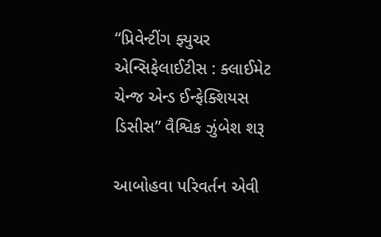“પ્રિવેન્ટીંગ ફ્યુચર એન્સિફેલાઈટીસ : ક્લાઈમેટ ચેન્જ એન્ડ ઈન્ફેક્શિયસ ડિસીસ” વૈશ્વિક ઝુંબેશ શરૂ

આબોહવા પરિવર્તન એવી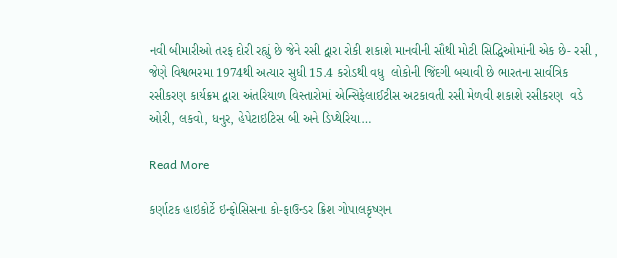નવી બીમારીઓ તરફ દોરી રહ્યું છે જેને રસી દ્વારા રોકી શકાશે માનવીની સૌથી મોટી સિદ્ધિઓમાંની એક છે- રસી , જેણે વિશ્વભરમા 1974થી અત્યાર સુધી 15.4 કરોડથી વધુ  લોકોની જિંદગી બચાવી છે ભારતના સાર્વત્રિક રસીકરણ કાર્યક્રમ દ્વારા અંતરિયાળ વિસ્તારોમાં એન્સિફેલાઈટીસ અટકાવતી રસી મેળવી શકાશે રસીકરણ  વડે ઓરી, લકવો, ધનુર, હેપેટાઇટિસ બી અને ડિપ્થેરિયા…

Read More

કર્ણાટક હાઇકોર્ટે ઇન્ફોસિસના કો-ફાઉન્ડર ક્રિશ ગોપાલકૃષ્ણન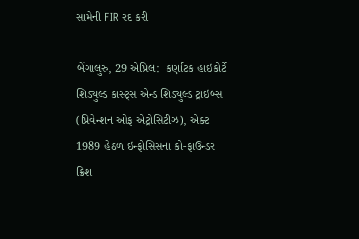સામેની FIR રદ કરી

બેંગાલુરુ, 29 એપ્રિલ:  કર્ણાટક હાઇકોર્ટે શિડ્યુલ્ડ કાસ્ટ્સ એન્ડ શિડ્યુલ્ડ ટ્રાઇબ્સ (પ્રિવેન્શન ઓફ એટ્રોસિટીઝ), એક્ટ 1989 હેઠળ ઇન્ફોસિસના કો-ફાઉન્ડર ક્રિશ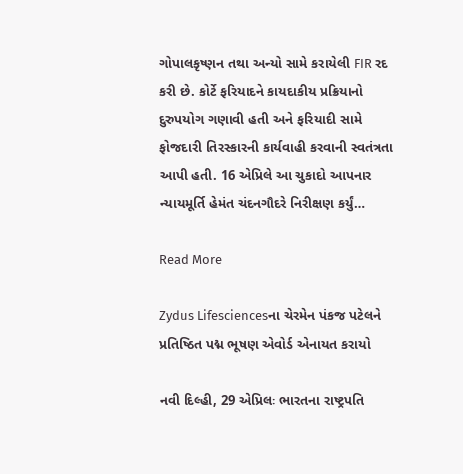ગોપાલકૃષ્ણન તથા અન્યો સામે કરાયેલી FIR રદ કરી છે. કોર્ટે ફરિયાદને કાયદાકીય પ્રક્રિયાનો દુરુપયોગ ગણાવી હતી અને ફરિયાદી સામે ફોજદારી તિરસ્કારની કાર્યવાહી કરવાની સ્વતંત્રતા આપી હતી. 16 એપ્રિલે આ ચુકાદો આપનાર ન્યાયમૂર્તિ હેમંત ચંદનગૌદરે નિરીક્ષણ કર્યું…

Read More

Zydus Lifesciencesના ચેરમેન પંકજ પટેલને પ્રતિષ્ઠિત પદ્મ ભૂષણ એવોર્ડ એનાયત કરાયો

નવી દિલ્હી, 29 એપ્રિલઃ ભારતના રાષ્ટ્રપતિ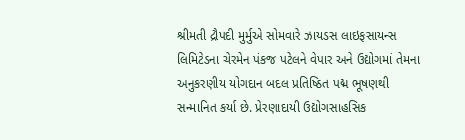શ્રીમતી દ્રૌપદી મુર્મુએ સોમવારે ઝાયડસ લાઇફસાયન્સ લિમિટેડના ચેરમેન પંકજ પટેલને વેપાર અને ઉદ્યોગમાં તેમના અનુકરણીય યોગદાન બદલ પ્રતિષ્ઠિત પદ્મ ભૂષણથી સન્માનિત કર્યા છે. પ્રેરણાદાયી ઉદ્યોગસાહસિક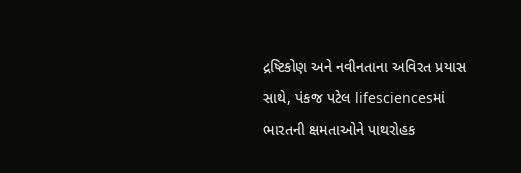દ્રષ્ટિકોણ અને નવીનતાના અવિરત પ્રયાસ સાથે, પંકજ પટેલ lifesciencesમાં ભારતની ક્ષમતાઓને પાથરોહક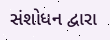સંશોધન દ્વારા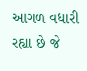આગળ વધારી રહ્યા છે જે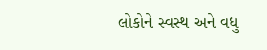લોકોને સ્વસ્થ અને વધુ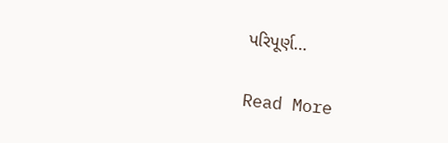પરિપૂર્ણ…

Read More